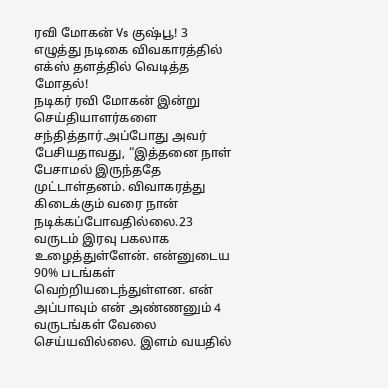ரவி மோகன் Vs குஷ்பூ! 3 எழுத்து நடிகை விவகாரத்தில் எக்ஸ் தளத்தில் வெடித்த மோதல்!
நடிகர் ரவி மோகன் இன்று செய்தியாளர்களை சந்தித்தார்.அப்போது அவர் பேசியதாவது, “இத்தனை நாள் பேசாமல் இருந்ததே முட்டாள்தனம். விவாகரத்து கிடைக்கும் வரை நான் நடிக்கப்போவதில்லை.23 வருடம் இரவு பகலாக உழைத்துள்ளேன். என்னுடைய 90% படங்கள் வெற்றியடைந்துள்ளன. என் அப்பாவும் என் அண்ணனும் 4 வருடங்கள் வேலை செய்யவில்லை. இளம் வயதில்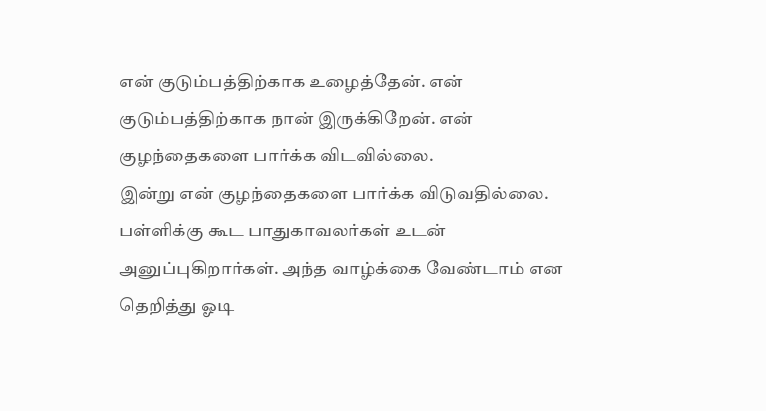என் குடும்பத்திற்காக உழைத்தேன். என் குடும்பத்திற்காக நான் இருக்கிறேன். என் குழந்தைகளை பார்க்க விடவில்லை.
இன்று என் குழந்தைகளை பார்க்க விடுவதில்லை. பள்ளிக்கு கூட பாதுகாவலர்கள் உடன் அனுப்புகிறார்கள். அந்த வாழ்க்கை வேண்டாம் என தெறித்து ஓடி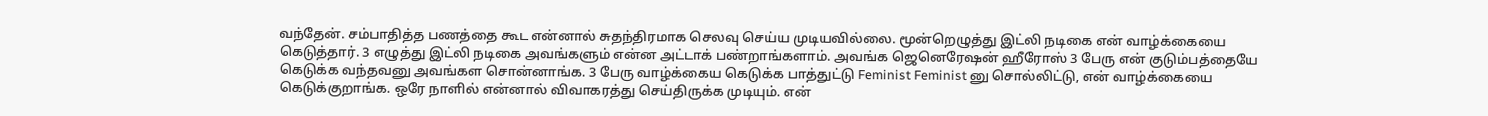வந்தேன். சம்பாதித்த பணத்தை கூட என்னால் சுதந்திரமாக செலவு செய்ய முடியவில்லை. மூன்றெழுத்து இட்லி நடிகை என் வாழ்க்கையை கெடுத்தார். 3 எழுத்து இட்லி நடிகை அவங்களும் என்ன அட்டாக் பண்றாங்களாம். அவங்க ஜெனெரேஷன் ஹீரோஸ் 3 பேரு என் குடும்பத்தையே கெடுக்க வந்தவனு அவங்கள சொன்னாங்க. 3 பேரு வாழ்க்கைய கெடுக்க பாத்துட்டு Feminist Feminist னு சொல்லிட்டு, என் வாழ்க்கையை கெடுக்குறாங்க. ஒரே நாளில் என்னால் விவாகரத்து செய்திருக்க முடியும். என்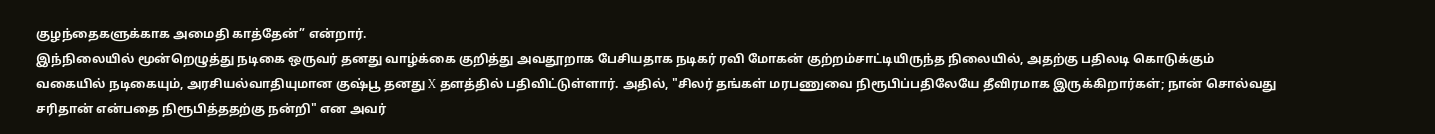குழந்தைகளுக்காக அமைதி காத்தேன்” என்றார்.
இந்நிலையில் மூன்றெழுத்து நடிகை ஒருவர் தனது வாழ்க்கை குறித்து அவதூறாக பேசியதாக நடிகர் ரவி மோகன் குற்றம்சாட்டியிருந்த நிலையில், அதற்கு பதிலடி கொடுக்கும் வகையில் நடிகையும், அரசியல்வாதியுமான குஷ்பூ தனது X தளத்தில் பதிவிட்டுள்ளார். அதில், "சிலர் தங்கள் மரபணுவை நிரூபிப்பதிலேயே தீவிரமாக இருக்கிறார்கள்; நான் சொல்வது சரிதான் என்பதை நிரூபித்ததற்கு நன்றி" என அவர்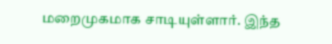மறைமுகமாக சாடியுள்ளார். இந்த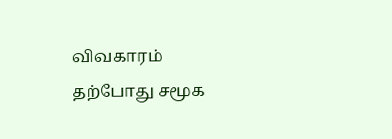விவகாரம் தற்போது சமூக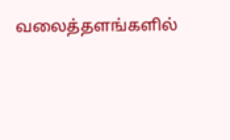வலைத்தளங்களில்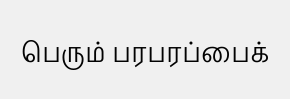பெரும் பரபரப்பைக்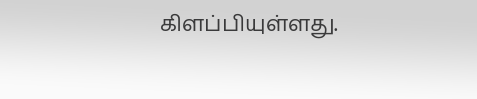கிளப்பியுள்ளது.